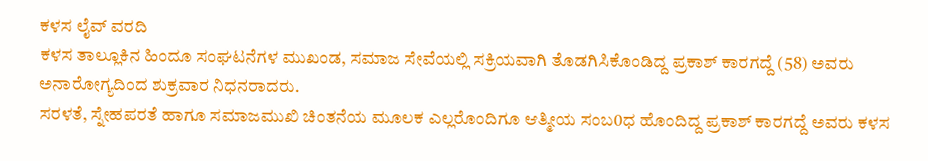ಕಳಸ ಲೈವ್ ವರದಿ
ಕಳಸ ತಾಲ್ಲೂಕಿನ ಹಿಂದೂ ಸಂಘಟನೆಗಳ ಮುಖಂಡ, ಸಮಾಜ ಸೇವೆಯಲ್ಲಿ ಸಕ್ರಿಯವಾಗಿ ತೊಡಗಿಸಿಕೊಂಡಿದ್ದ ಪ್ರಕಾಶ್ ಕಾರಗದ್ದೆ (58) ಅವರು ಅನಾರೋಗ್ಯದಿಂದ ಶುಕ್ರವಾರ ನಿಧನರಾದರು.
ಸರಳತೆ, ಸ್ನೇಹಪರತೆ ಹಾಗೂ ಸಮಾಜಮುಖಿ ಚಿಂತನೆಯ ಮೂಲಕ ಎಲ್ಲರೊಂದಿಗೂ ಆತ್ಮೀಯ ಸಂಬ0ಧ ಹೊಂದಿದ್ದ ಪ್ರಕಾಶ್ ಕಾರಗದ್ದೆ ಅವರು ಕಳಸ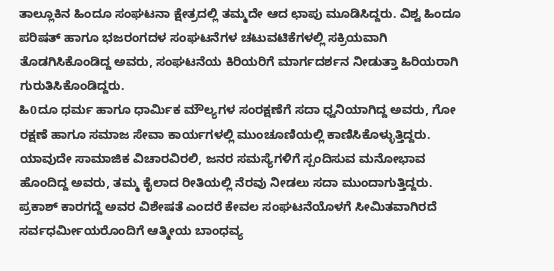ತಾಲ್ಲೂಕಿನ ಹಿಂದೂ ಸಂಘಟನಾ ಕ್ಷೇತ್ರದಲ್ಲಿ ತಮ್ಮದೇ ಆದ ಛಾಪು ಮೂಡಿಸಿದ್ದರು. ವಿಶ್ವ ಹಿಂದೂ ಪರಿಷತ್ ಹಾಗೂ ಭಜರಂಗದಳ ಸಂಘಟನೆಗಳ ಚಟುವಟಿಕೆಗಳಲ್ಲಿ ಸಕ್ರಿಯವಾಗಿ ತೊಡಗಿಸಿಕೊಂಡಿದ್ದ ಅವರು, ಸಂಘಟನೆಯ ಕಿರಿಯರಿಗೆ ಮಾರ್ಗದರ್ಶನ ನೀಡುತ್ತಾ ಹಿರಿಯರಾಗಿ ಗುರುತಿಸಿಕೊಂಡಿದ್ದರು.
ಹಿ0ದೂ ಧರ್ಮ ಹಾಗೂ ಧಾರ್ಮಿಕ ಮೌಲ್ಯಗಳ ಸಂರಕ್ಷಣೆಗೆ ಸದಾ ಧ್ವನಿಯಾಗಿದ್ದ ಅವರು, ಗೋ ರಕ್ಷಣೆ ಹಾಗೂ ಸಮಾಜ ಸೇವಾ ಕಾರ್ಯಗಳಲ್ಲಿ ಮುಂಚೂಣಿಯಲ್ಲಿ ಕಾಣಿಸಿಕೊಳ್ಳುತ್ತಿದ್ದರು. ಯಾವುದೇ ಸಾಮಾಜಿಕ ವಿಚಾರವಿರಲಿ, ಜನರ ಸಮಸ್ಯೆಗಳಿಗೆ ಸ್ಪಂದಿಸುವ ಮನೋಭಾವ ಹೊಂದಿದ್ದ ಅವರು, ತಮ್ಮ ಕೈಲಾದ ರೀತಿಯಲ್ಲಿ ನೆರವು ನೀಡಲು ಸದಾ ಮುಂದಾಗುತ್ತಿದ್ದರು.
ಪ್ರಕಾಶ್ ಕಾರಗದ್ದೆ ಅವರ ವಿಶೇಷತೆ ಎಂದರೆ ಕೇವಲ ಸಂಘಟನೆಯೊಳಗೆ ಸೀಮಿತವಾಗಿರದೆ ಸರ್ವಧರ್ಮೀಯರೊಂದಿಗೆ ಆತ್ಮೀಯ ಬಾಂಧವ್ಯ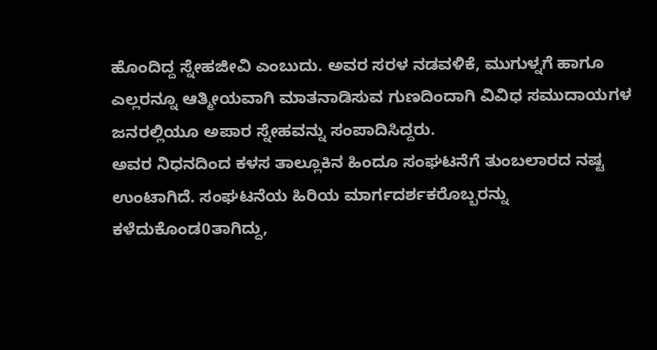ಹೊಂದಿದ್ದ ಸ್ನೇಹಜೀವಿ ಎಂಬುದು. ಅವರ ಸರಳ ನಡವಳಿಕೆ, ಮುಗುಳ್ನಗೆ ಹಾಗೂ ಎಲ್ಲರನ್ನೂ ಆತ್ಮೀಯವಾಗಿ ಮಾತನಾಡಿಸುವ ಗುಣದಿಂದಾಗಿ ವಿವಿಧ ಸಮುದಾಯಗಳ ಜನರಲ್ಲಿಯೂ ಅಪಾರ ಸ್ನೇಹವನ್ನು ಸಂಪಾದಿಸಿದ್ದರು.
ಅವರ ನಿಧನದಿಂದ ಕಳಸ ತಾಲ್ಲೂಕಿನ ಹಿಂದೂ ಸಂಘಟನೆಗೆ ತುಂಬಲಾರದ ನಷ್ಟ ಉಂಟಾಗಿದೆ. ಸಂಘಟನೆಯ ಹಿರಿಯ ಮಾರ್ಗದರ್ಶಕರೊಬ್ಬರನ್ನು ಕಳೆದುಕೊಂಡ0ತಾಗಿದ್ದು,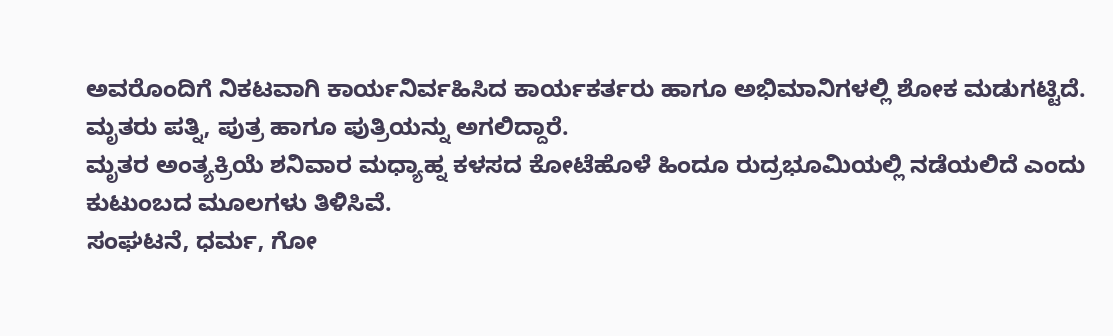ಅವರೊಂದಿಗೆ ನಿಕಟವಾಗಿ ಕಾರ್ಯನಿರ್ವಹಿಸಿದ ಕಾರ್ಯಕರ್ತರು ಹಾಗೂ ಅಭಿಮಾನಿಗಳಲ್ಲಿ ಶೋಕ ಮಡುಗಟ್ಟಿದೆ.
ಮೃತರು ಪತ್ನಿ, ಪುತ್ರ ಹಾಗೂ ಪುತ್ರಿಯನ್ನು ಅಗಲಿದ್ದಾರೆ.
ಮೃತರ ಅಂತ್ಯಕ್ರಿಯೆ ಶನಿವಾರ ಮಧ್ಯಾಹ್ನ ಕಳಸದ ಕೋಟೆಹೊಳೆ ಹಿಂದೂ ರುದ್ರಭೂಮಿಯಲ್ಲಿ ನಡೆಯಲಿದೆ ಎಂದು ಕುಟುಂಬದ ಮೂಲಗಳು ತಿಳಿಸಿವೆ.
ಸಂಘಟನೆ, ಧರ್ಮ, ಗೋ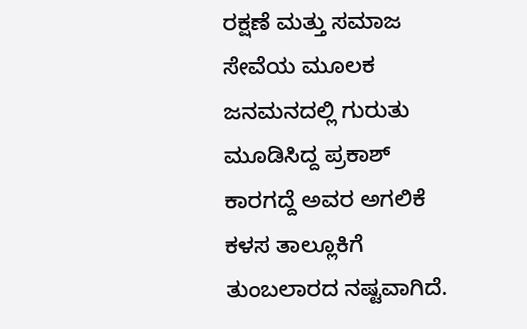ರಕ್ಷಣೆ ಮತ್ತು ಸಮಾಜ ಸೇವೆಯ ಮೂಲಕ ಜನಮನದಲ್ಲಿ ಗುರುತು ಮೂಡಿಸಿದ್ದ ಪ್ರಕಾಶ್ ಕಾರಗದ್ದೆ ಅವರ ಅಗಲಿಕೆ ಕಳಸ ತಾಲ್ಲೂಕಿಗೆ ತುಂಬಲಾರದ ನಷ್ಟವಾಗಿದೆ.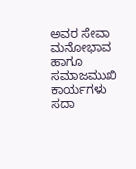ಅವರ ಸೇವಾ ಮನೋಭಾವ ಹಾಗೂ ಸಮಾಜಮುಖಿ ಕಾರ್ಯಗಳು ಸದಾ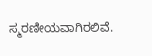ಸ್ಮರಣೀಯವಾಗಿರಲಿವೆ.